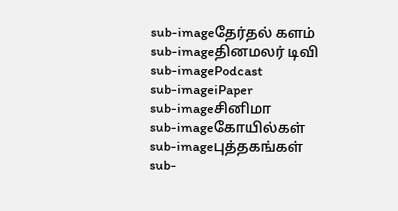sub-imageதேர்தல் களம்
sub-imageதினமலர் டிவி
sub-imagePodcast
sub-imageiPaper
sub-imageசினிமா
sub-imageகோயில்கள்
sub-imageபுத்தகங்கள்
sub-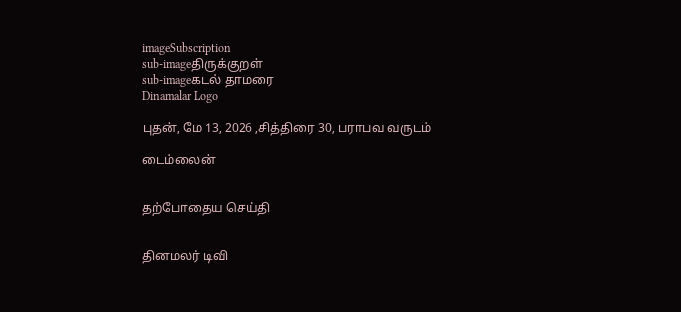imageSubscription
sub-imageதிருக்குறள்
sub-imageகடல் தாமரை
Dinamalar Logo

புதன், மே 13, 2026 ,சித்திரை 30, பராபவ வருடம்

டைம்லைன்


தற்போதைய செய்தி


தினமலர் டிவி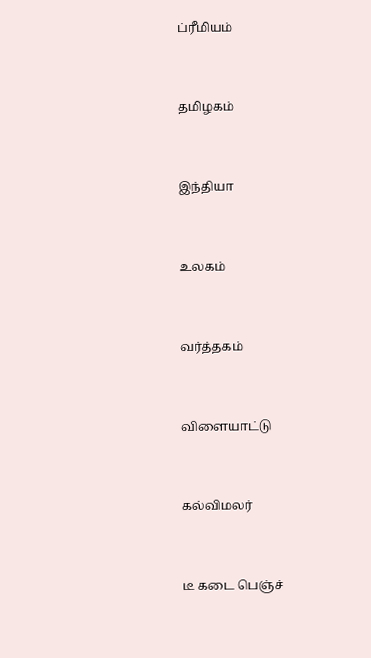ப்ரீமியம்


தமிழகம்


இந்தியா


உலகம்


வர்த்தகம்


விளையாட்டு


கல்விமலர்


டீ கடை பெஞ்ச்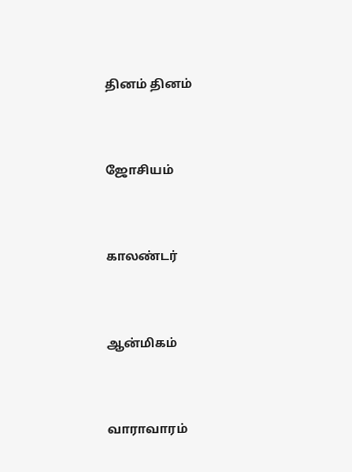தினம் தினம்


ஜோசியம்


காலண்டர்


ஆன்மிகம்


வாராவாரம்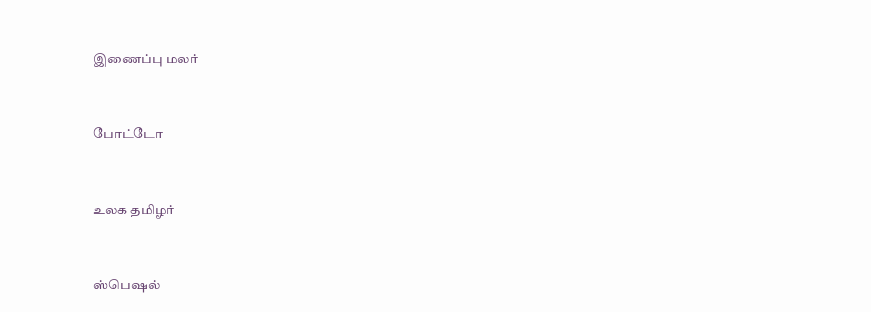இணைப்பு மலர்


போட்டோ


உலக தமிழர்


ஸ்பெஷல்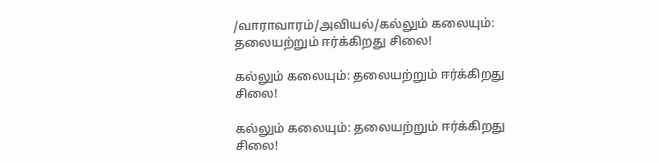/வாராவாரம்/அவியல்/கல்லும் கலையும்: தலையற்றும் ஈர்க்கிறது சிலை!

கல்லும் கலையும்: தலையற்றும் ஈர்க்கிறது சிலை!

கல்லும் கலையும்: தலையற்றும் ஈர்க்கிறது சிலை!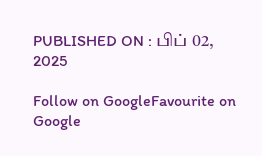PUBLISHED ON : பிப் 02, 2025

Follow on GoogleFavourite on Google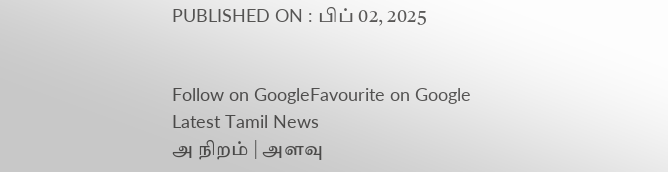PUBLISHED ON : பிப் 02, 2025


Follow on GoogleFavourite on Google
Latest Tamil News
அ நிறம் | அளவு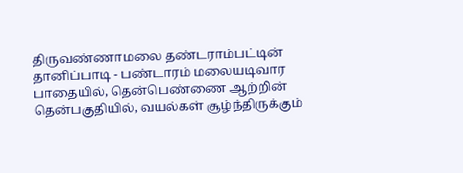திருவண்ணாமலை தண்டராம்பட்டின் தானிப்பாடி - பண்டாரம் மலையடிவார பாதையில், தென்பெண்ணை ஆற்றின் தென்பகுதியில், வயல்கள் சூழ்ந்திருக்கும்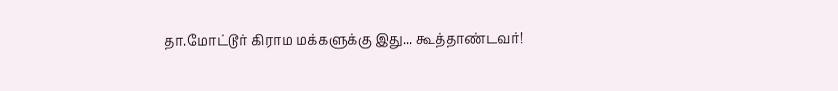தா.மோட்டூர் கிராம மக்களுக்கு இது... கூத்தாண்டவர்!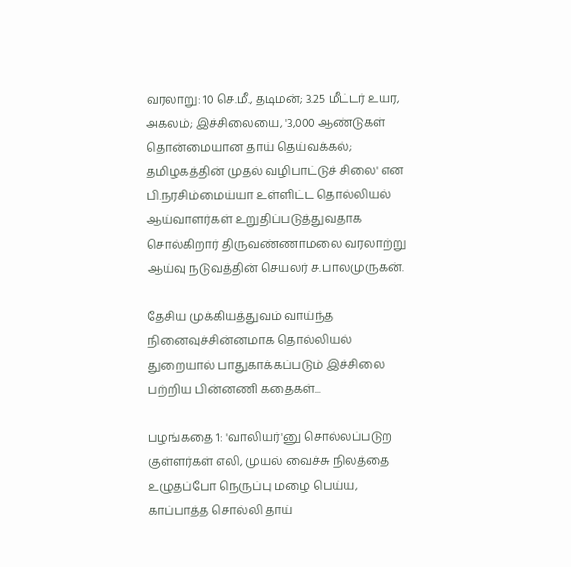வரலாறு: 10 செ.மீ., தடிமன்; 3.25 மீட்டர் உயர, அகலம்; இச்சிலையை, '3,000 ஆண்டுகள் தொன்மையான தாய் தெய்வக்கல்; தமிழகத்தின் முதல் வழிபாட்டுச் சிலை' என பி.நரசிம்மைய்யா உள்ளிட்ட தொல்லியல் ஆய்வாளர்கள் உறுதிப்படுத்துவதாக சொல்கிறார் திருவண்ணாமலை வரலாற்று ஆய்வு நடுவத்தின் செயலர் ச.பாலமுருகன்.

தேசிய முக்கியத்துவம் வாய்ந்த நினைவுச்சின்னமாக தொல்லியல் துறையால் பாதுகாக்கப்படும் இச்சிலை பற்றிய பின்னணி கதைகள்...

பழங்கதை 1: 'வாலியர்'னு சொல்லப்படுற குள்ளர்கள் எலி, முயல் வைச்சு நிலத்தை உழுதப்போ நெருப்பு மழை பெய்ய, காப்பாத்த சொல்லி தாய்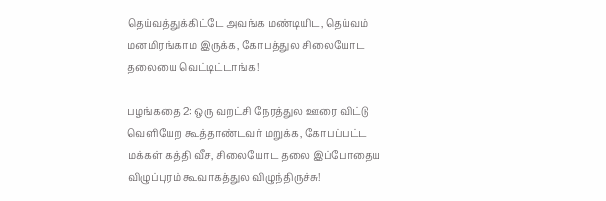தெய்வத்துக்கிட்டே அவங்க மண்டியிட, தெய்வம் மனமிரங்காம இருக்க, கோபத்துல சிலையோட தலையை வெட்டிட்டாங்க!

பழங்கதை 2: ஒரு வறட்சி நேரத்துல ஊரை விட்டு வெளியேற கூத்தாண்டவர் மறுக்க, கோபப்பட்ட மக்கள் கத்தி வீச, சிலையோட தலை இப்போதைய விழுப்புரம் கூவாகத்துல விழுந்திருச்சு!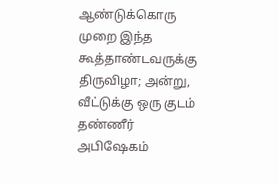ஆண்டுக்கொரு முறை இந்த கூத்தாண்டவருக்கு திருவிழா; அன்று, வீட்டுக்கு ஒரு குடம் தண்ணீர் அபிஷேகம்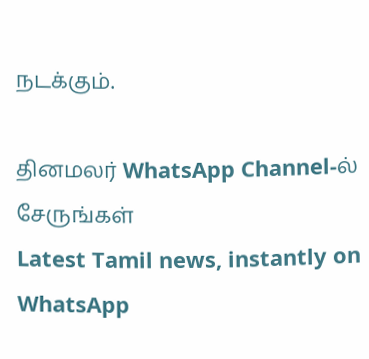நடக்கும்.

தினமலர் WhatsApp Channel-ல் சேருங்கள்
Latest Tamil news, instantly on WhatsApp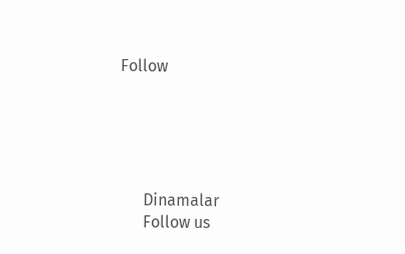Follow





      Dinamalar
      Follow us